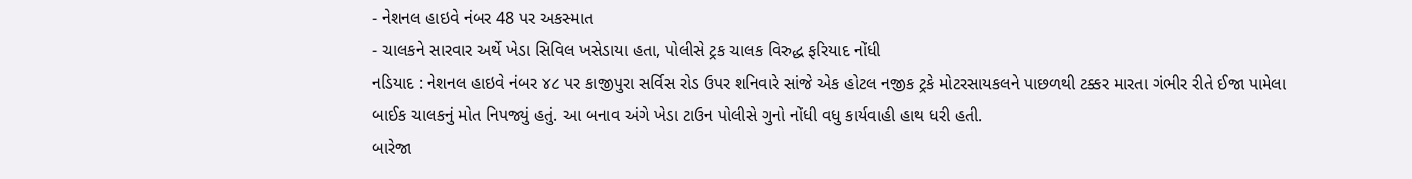- નેશનલ હાઇવે નંબર 48 પર અકસ્માત
- ચાલકને સારવાર અર્થે ખેડા સિવિલ ખસેડાયા હતા, પોલીસે ટ્રક ચાલક વિરુદ્ધ ફરિયાદ નોંધી
નડિયાદ : નેશનલ હાઇવે નંબર ૪૮ પર કાજીપુરા સર્વિસ રોડ ઉપર શનિવારે સાંજે એક હોટલ નજીક ટ્રકે મોટરસાયકલને પાછળથી ટક્કર મારતા ગંભીર રીતે ઈજા પામેલા બાઈક ચાલકનું મોત નિપજ્યું હતું. આ બનાવ અંગે ખેડા ટાઉન પોલીસે ગુનો નોંધી વધુ કાર્યવાહી હાથ ધરી હતી.
બારેજા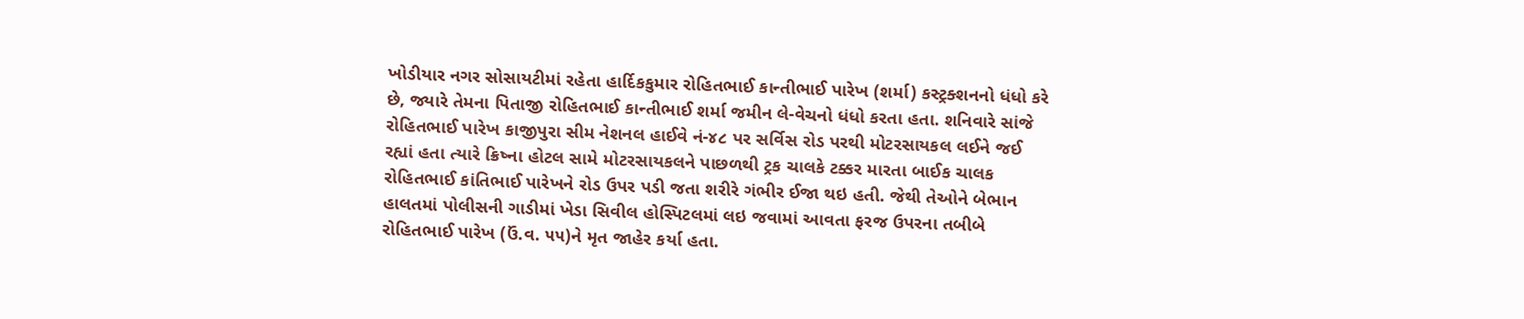ખોડીયાર નગર સોસાયટીમાં રહેતા હાર્દિકકુમાર રોહિતભાઈ કાન્તીભાઈ પારેખ (શર્મા) કસ્ટ્રક્શનનો ધંધો કરે છે, જ્યારે તેમના પિતાજી રોહિતભાઈ કાન્તીભાઈ શર્મા જમીન લે-વેચનો ધંધો કરતા હતા. શનિવારે સાંજે રોહિતભાઈ પારેખ કાજીપુરા સીમ નેશનલ હાઈવે નં-૪૮ પર સર્વિસ રોડ પરથી મોટરસાયકલ લઈને જઈ રહ્યાં હતા ત્યારે ક્રિષ્ના હોટલ સામે મોટરસાયકલને પાછળથી ટ્રક ચાલકે ટક્કર મારતા બાઈક ચાલક રોહિતભાઈ કાંતિભાઈ પારેખને રોડ ઉપર પડી જતા શરીરે ગંભીર ઈજા થઇ હતી. જેથી તેઓને બેભાન હાલતમાં પોલીસની ગાડીમાં ખેડા સિવીલ હોસ્પિટલમાં લઇ જવામાં આવતા ફરજ ઉપરના તબીબે રોહિતભાઈ પારેખ (ઉં.વ. ૫૫)ને મૃત જાહેર કર્યા હતા.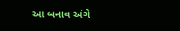આ બનાવ અંગે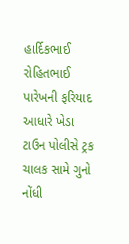હાર્દિકભાઈ રોહિતભાઈ પારેખની ફરિયાદ આધારે ખેડા ટાઉન પોલીસે ટ્રક ચાલક સામે ગુનો નોંધી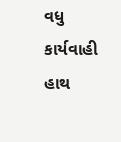વધુ કાર્યવાહી હાથ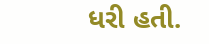ધરી હતી.